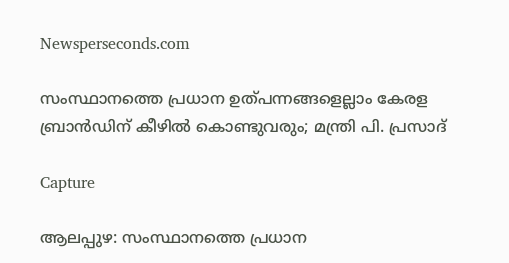Newsperseconds.com

സംസ്ഥാനത്തെ പ്രധാന ഉത്പന്നങ്ങളെല്ലാം കേരള ബ്രാന്‍ഡിന് കീഴില്‍ കൊണ്ടുവരും; മന്ത്രി പി. പ്രസാദ്

Capture

ആലപ്പുഴ: സംസ്ഥാനത്തെ പ്രധാന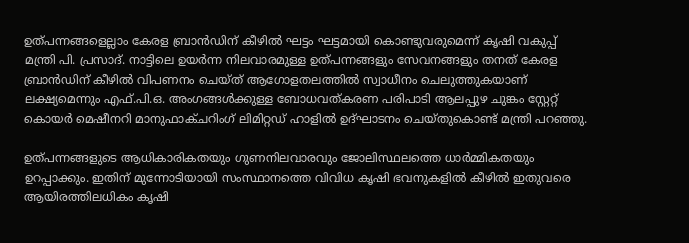ഉത്പന്നങ്ങളെല്ലാം കേരള ബ്രാന്‍ഡിന് കീഴില്‍ ഘട്ടം ഘട്ടമായി കൊണ്ടുവരുമെന്ന് കൃഷി വകുപ്പ് മന്ത്രി പി. പ്രസാദ്. നാട്ടിലെ ഉയര്‍ന്ന നിലവാരമുള്ള ഉത്പന്നങ്ങളും സേവനങ്ങളും തനത് കേരള ബ്രാന്‍ഡിന് കീഴില്‍ വിപണനം ചെയ്ത് ആഗോളതലത്തില്‍ സ്വാധീനം ചെലുത്തുകയാണ് ലക്ഷ്യമെന്നും എഫ്.പി.ഒ. അംഗങ്ങള്‍ക്കുള്ള ബോധവത്കരണ പരിപാടി ആലപ്പുഴ ചുങ്കം സ്റ്റേറ്റ് കൊയര്‍ മെഷീനറി മാനുഫാക്ചറിംഗ് ലിമിറ്റഡ് ഹാളില്‍ ഉദ്ഘാടനം ചെയ്തുകൊണ്ട് മന്ത്രി പറഞ്ഞു.

ഉത്പന്നങ്ങളുടെ ആധികാരികതയും ഗുണനിലവാരവും ജോലിസ്ഥലത്തെ ധാര്‍മ്മികതയും ഉറപ്പാക്കും. ഇതിന് മുന്നോടിയായി സംസ്ഥാനത്തെ വിവിധ കൃഷി ഭവനുകളില്‍ കീഴില്‍ ഇതുവരെ ആയിരത്തിലധികം കൃഷി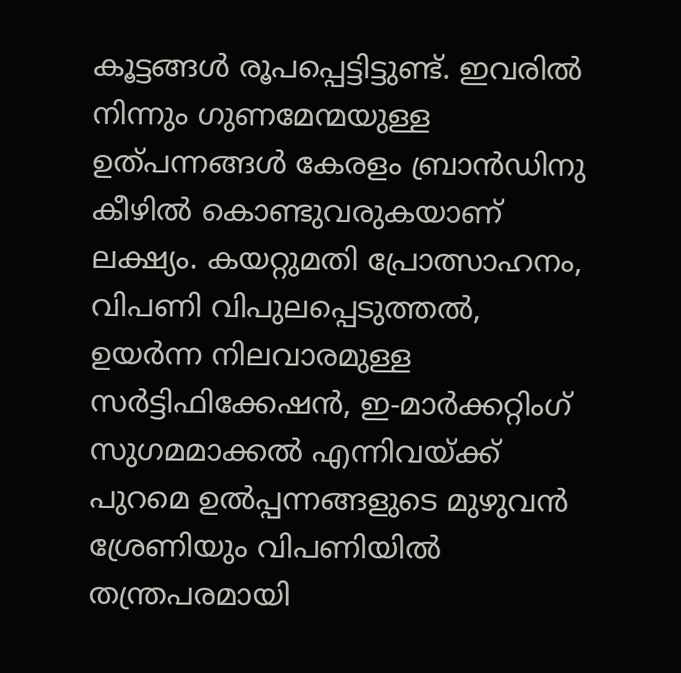കൂട്ടങ്ങള്‍ രൂപപ്പെട്ടിട്ടുണ്ട്. ഇവരില്‍ നിന്നും ഗുണമേന്മയുള്ള ഉത്പന്നങ്ങള്‍ കേരളം ബ്രാന്‍ഡിനു കീഴില്‍ കൊണ്ടുവരുകയാണ് ലക്ഷ്യം. കയറ്റുമതി പ്രോത്സാഹനം, വിപണി വിപുലപ്പെടുത്തല്‍, ഉയര്‍ന്ന നിലവാരമുള്ള സര്‍ട്ടിഫിക്കേഷന്‍, ഇ-മാര്‍ക്കറ്റിംഗ് സുഗമമാക്കല്‍ എന്നിവയ്ക്ക് പുറമെ ഉല്‍പ്പന്നങ്ങളുടെ മുഴുവന്‍ ശ്രേണിയും വിപണിയില്‍ തന്ത്രപരമായി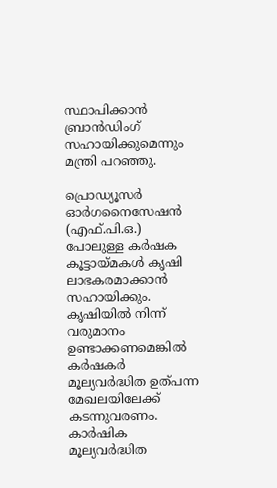സ്ഥാപിക്കാന്‍ ബ്രാന്‍ഡിംഗ് സഹായിക്കുമെന്നും മന്ത്രി പറഞ്ഞു.

പ്രൊഡ്യൂസര്‍ ഓര്‍ഗനൈസേഷന്‍ (എഫ്.പി.ഒ.) പോലുള്ള കര്‍ഷക കൂട്ടായ്മകള്‍ കൃഷി ലാഭകരമാക്കാന്‍ സഹായിക്കും. കൃഷിയില്‍ നിന്ന് വരുമാനം ഉണ്ടാക്കണമെങ്കില്‍ കര്‍ഷകര്‍ മൂല്യവര്‍ദ്ധിത ഉത്പന്ന മേഖലയിലേക്ക് കടന്നുവരണം. കാര്‍ഷിക മൂല്യവര്‍ദ്ധിത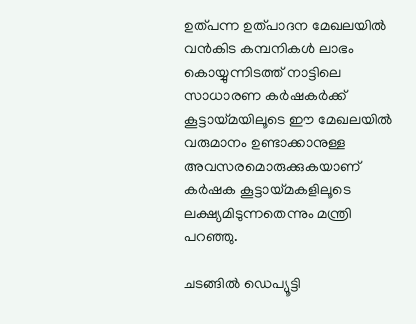ഉത്പന്ന ഉത്പാദന മേഖലയില്‍ വന്‍കിട കമ്പനികള്‍ ലാഭം കൊയ്യുന്നിടത്ത് നാട്ടിലെ സാധാരണ കര്‍ഷകര്‍ക്ക് കൂട്ടായ്മയിലൂടെ ഈ മേഖലയില്‍ വരുമാനം ഉണ്ടാക്കാനുള്ള അവസരമൊരുക്കുകയാണ് കര്‍ഷക കൂട്ടായ്മകളിലൂടെ ലക്ഷ്യമിടുന്നതെന്നും മന്ത്രി പറഞ്ഞു.

ചടങ്ങില്‍ ഡെപ്യൂട്ടി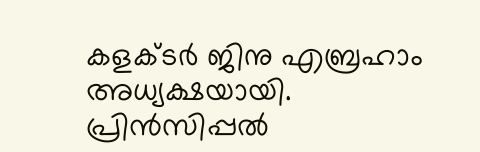കളക്ടര്‍ ജിനു എബ്രഹാം അധ്യക്ഷയായി. പ്രിന്‍സിപ്പല്‍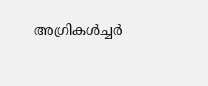അഗ്രികള്‍ച്ചര്‍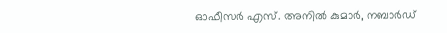ഓഫീസര്‍ എസ്. അനില്‍ കുമാര്‍, നബാര്‍ഡ്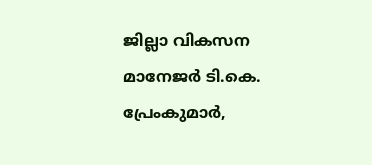ജില്ലാ വികസന മാനേജര്‍ ടി.കെ. പ്രേംകുമാര്‍,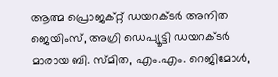ആത്മ പ്രൊജക്റ്റ് ഡയറക്ടര്‍ അനിത ജെയിംസ്, അഗ്രി ഡെപ്യൂട്ടി ഡയറക്ടര്‍ മാരായ ബി. സ്മിത, എം.എം. റെജിമോള്‍,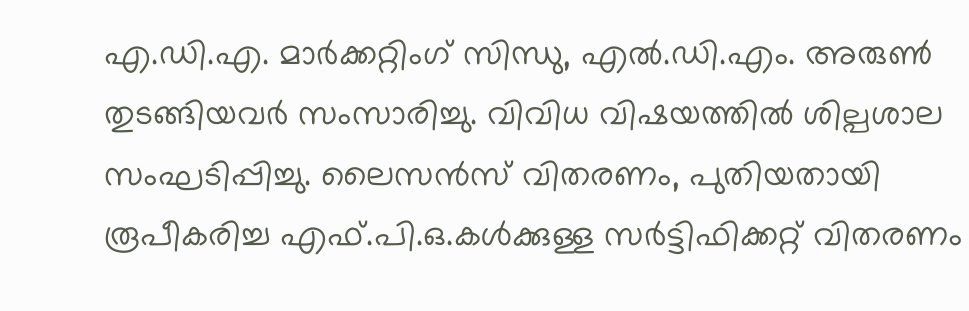എ.ഡി.എ. മാര്‍ക്കറ്റിംഗ് സിന്ധു, എല്‍.ഡി.എം. അരുണ്‍ തുടങ്ങിയവര്‍ സംസാരിച്ചു. വിവിധ വിഷയത്തില്‍ ശില്പശാല സംഘടിപ്പിച്ചു. ലൈസന്‍സ് വിതരണം, പുതിയതായി രൂപീകരിച്ച എഫ്.പി.ഒ.കള്‍ക്കുള്ള സര്‍ട്ടിഫിക്കറ്റ് വിതരണം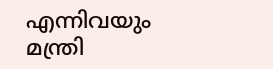എന്നിവയും മന്ത്രി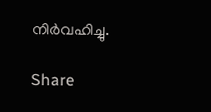നിര്‍വഹിച്ചു.

Share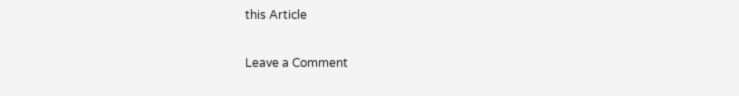this Article

Leave a Comment